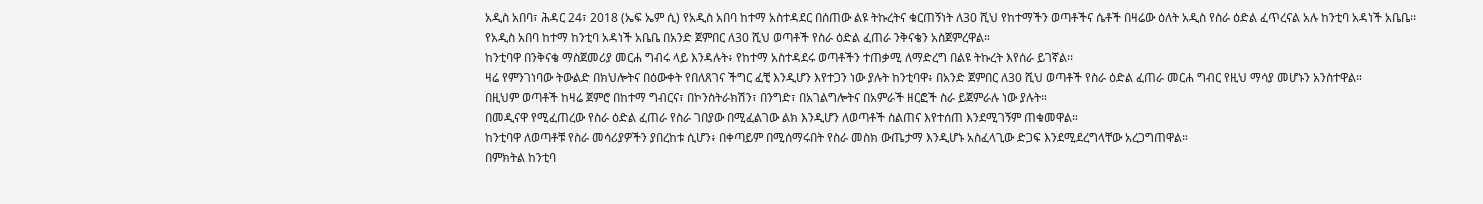አዲስ አበባ፣ ሕዳር 24፣ 2018 (ኤፍ ኤም ሲ) የአዲስ አበባ ከተማ አስተዳደር በሰጠው ልዩ ትኩረትና ቁርጠኝነት ለ30 ሺህ የከተማችን ወጣቶችና ሴቶች በዛሬው ዕለት አዲስ የስራ ዕድል ፈጥረናል አሉ ከንቲባ አዳነች አቤቤ፡፡
የአዲስ አበባ ከተማ ከንቲባ አዳነች አቤቤ በአንድ ጀምበር ለ30 ሺህ ወጣቶች የስራ ዕድል ፈጠራ ንቅናቄን አስጀምረዋል።
ከንቲባዋ በንቅናቄ ማስጀመሪያ መርሐ ግብሩ ላይ እንዳሉት፥ የከተማ አስተዳደሩ ወጣቶችን ተጠቃሚ ለማድረግ በልዩ ትኩረት እየሰራ ይገኛል፡፡
ዛሬ የምንገነባው ትውልድ በክህሎትና በዕውቀት የበለጸገና ችግር ፈቺ እንዲሆን እየተጋን ነው ያሉት ከንቲባዋ፥ በአንድ ጀምበር ለ30 ሺህ ወጣቶች የስራ ዕድል ፈጠራ መርሐ ግብር የዚህ ማሳያ መሆኑን አንስተዋል።
በዚህም ወጣቶች ከዛሬ ጀምሮ በከተማ ግብርና፣ በኮንስትራክሽን፣ በንግድ፣ በአገልግሎትና በአምራች ዘርፎች ስራ ይጀምራሉ ነው ያሉት።
በመዲናዋ የሚፈጠረው የስራ ዕድል ፈጠራ የስራ ገበያው በሚፈልገው ልክ እንዲሆን ለወጣቶች ስልጠና እየተሰጠ እንደሚገኝም ጠቁመዋል።
ከንቲባዋ ለወጣቶቹ የስራ መሳሪያዎችን ያበረከቱ ሲሆን፥ በቀጣይም በሚሰማሩበት የስራ መስክ ውጤታማ እንዲሆኑ አስፈላጊው ድጋፍ እንደሚደረግላቸው አረጋግጠዋል።
በምክትል ከንቲባ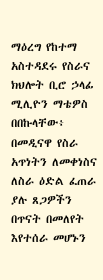ማዕረግ የከተማ አስተዳደሩ የስራና ክህሎት ቢሮ ኃላፊ ሚሊዮን ማቴዎስ በበኩላቸው፥ በመዲናዋ የስራ አጥነትን ለመቀነስና ለስራ ዕድል ፈጠራ ያሉ ጸጋዎችን በጥናት በመለየት እየተሰራ መሆኑን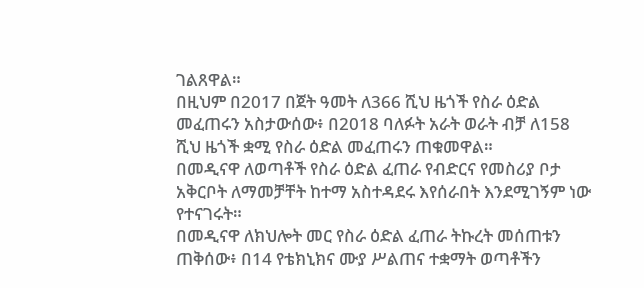ገልጸዋል።
በዚህም በ2017 በጀት ዓመት ለ366 ሺህ ዜጎች የስራ ዕድል መፈጠሩን አስታውሰው፥ በ2018 ባለፉት አራት ወራት ብቻ ለ158 ሺህ ዜጎች ቋሚ የስራ ዕድል መፈጠሩን ጠቁመዋል።
በመዲናዋ ለወጣቶች የስራ ዕድል ፈጠራ የብድርና የመስሪያ ቦታ አቅርቦት ለማመቻቸት ከተማ አስተዳደሩ እየሰራበት እንደሚገኝም ነው የተናገሩት።
በመዲናዋ ለክህሎት መር የስራ ዕድል ፈጠራ ትኩረት መሰጠቱን ጠቅሰው፥ በ14 የቴክኒክና ሙያ ሥልጠና ተቋማት ወጣቶችን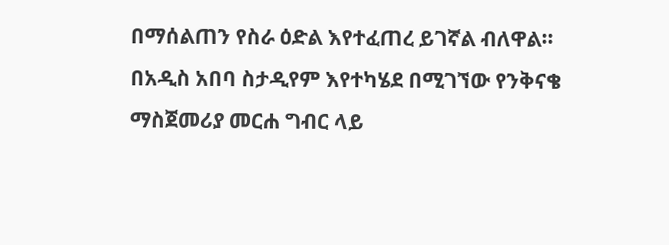በማሰልጠን የስራ ዕድል እየተፈጠረ ይገኛል ብለዋል።
በአዲስ አበባ ስታዲየም እየተካሄደ በሚገኘው የንቅናቄ ማስጀመሪያ መርሐ ግብር ላይ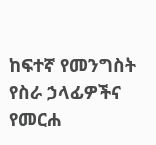ከፍተኛ የመንግስት የስራ ኃላፊዎችና የመርሐ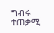ግብሩ ተጠቃሚ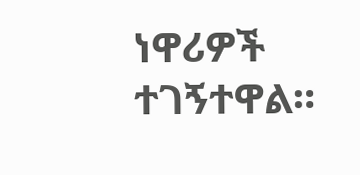ነዋሪዎች ተገኝተዋል።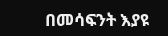በመሳፍንት እያዩ